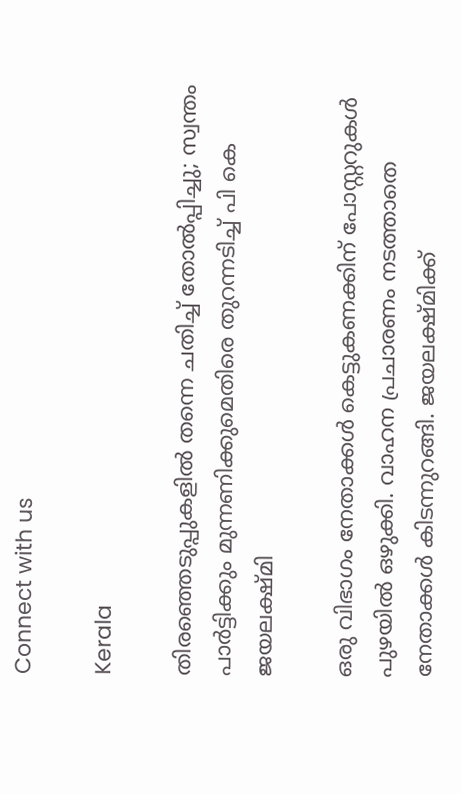Connect with us

Kerala

തിരഞ്ഞെടുപ്പുകളില്‍ തന്നെ ചതിച്ച് തോല്‍പ്പിച്ചു; സ്വന്തം പാര്‍ട്ടിക്കും മുന്നണിക്കുമെതിരെ തുറന്നടിച്ച് പി കെ ജയലക്ഷ്മി

ഒരു വിഭാഗം നേതാക്കള്‍ കെട്ടുകണക്കിന് പോസ്റ്ററുകള്‍ പുഴയില്‍ ഒഴുക്കി. വാഹന പ്രചാരണം നടത്താതെ നേതാക്കള്‍ കിടന്നുറങ്ങി. ജയലക്ഷ്മിക്ക്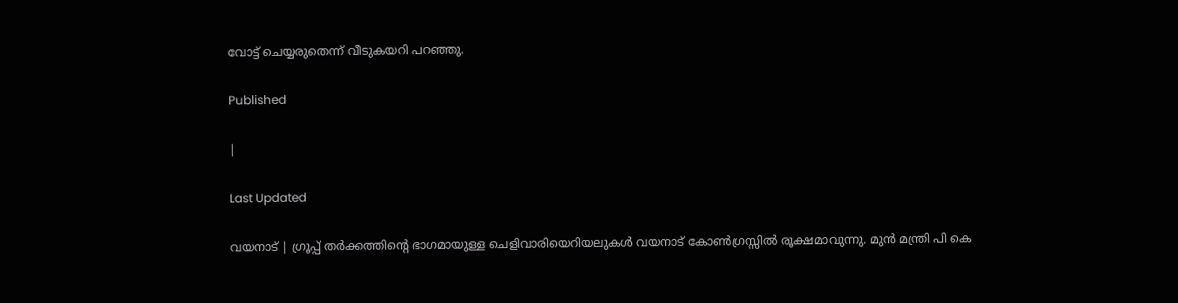വോട്ട് ചെയ്യരുതെന്ന് വീടുകയറി പറഞ്ഞു.

Published

|

Last Updated

വയനാട് | ഗ്രൂപ്പ് തര്‍ക്കത്തിന്റെ ഭാഗമായുള്ള ചെളിവാരിയെറിയലുകള്‍ വയനാട് കോണ്‍ഗ്രസ്സില്‍ രൂക്ഷമാവുന്നു. മുന്‍ മന്ത്രി പി കെ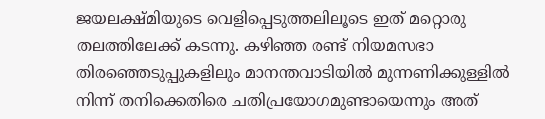ജയലക്ഷ്മിയുടെ വെളിപ്പെടുത്തലിലൂടെ ഇത് മറ്റൊരു തലത്തിലേക്ക് കടന്നു. കഴിഞ്ഞ രണ്ട് നിയമസഭാ തിരഞ്ഞെടുപ്പുകളിലും മാനന്തവാടിയില്‍ മുന്നണിക്കുള്ളില്‍ നിന്ന് തനിക്കെതിരെ ചതിപ്രയോഗമുണ്ടായെന്നും അത്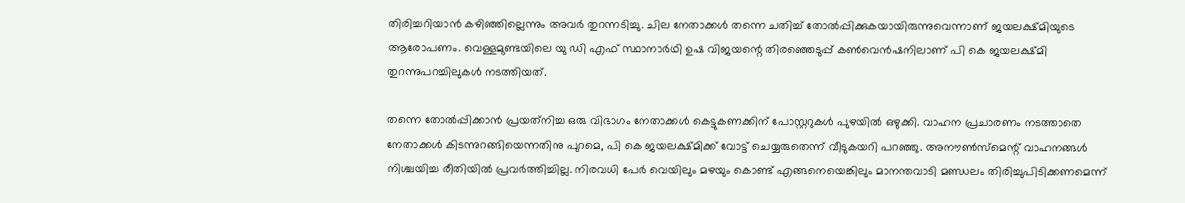തിരിച്ചറിയാന്‍ കഴിഞ്ഞില്ലെന്നും അവര്‍ തുറന്നടിച്ചു. ചില നേതാക്കള്‍ തന്നെ ചതിച്ച് തോല്‍പ്പിക്കുകയായിരുന്നുവെന്നാണ് ജയലക്ഷ്മിയുടെ ആരോപണം. വെള്ളമുണ്ടയിലെ യു ഡി എഫ് സ്ഥാനാര്‍ഥി ഉഷ വിജയന്റെ തിരഞ്ഞെടുപ്പ് കണ്‍വെന്‍ഷനിലാണ് പി കെ ജയലക്ഷ്മി തുറന്നുപറച്ചിലുകള്‍ നടത്തിയത്.

തന്നെ തോല്‍പ്പിക്കാന്‍ പ്രയത്‌നിച്ച ഒരു വിഭാഗം നേതാക്കള്‍ കെട്ടുകണക്കിന് പോസ്റ്ററുകള്‍ പുഴയില്‍ ഒഴുക്കി. വാഹന പ്രചാരണം നടത്താതെ നേതാക്കള്‍ കിടന്നുറങ്ങിയെന്നതിനു പുറമെ, പി കെ ജയലക്ഷ്മിക്ക് വോട്ട് ചെയ്യരുതെന്ന് വീടുകയറി പറഞ്ഞു. അനൗണ്‍സ്‌മെന്റ് വാഹനങ്ങള്‍ നിശ്ചയിച്ച രീതിയില്‍ പ്രവര്‍ത്തിച്ചില്ല. നിരവധി പേര്‍ വെയിലും മഴയും കൊണ്ട് എങ്ങനെയെങ്കിലും മാനന്തവാടി മണ്ഡലം തിരിച്ചുപിടിക്കണമെന്ന്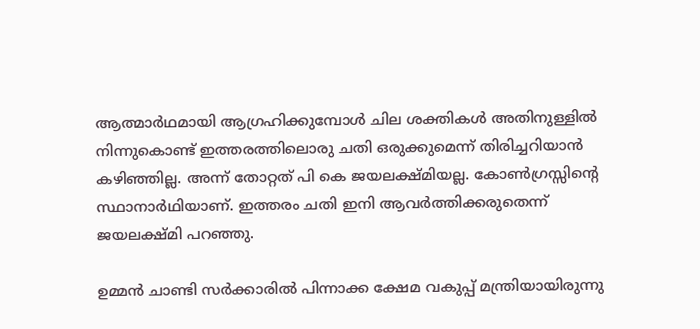ആത്മാര്‍ഥമായി ആഗ്രഹിക്കുമ്പോള്‍ ചില ശക്തികള്‍ അതിനുള്ളില്‍ നിന്നുകൊണ്ട് ഇത്തരത്തിലൊരു ചതി ഒരുക്കുമെന്ന് തിരിച്ചറിയാന്‍ കഴിഞ്ഞില്ല. അന്ന് തോറ്റത് പി കെ ജയലക്ഷ്മിയല്ല. കോണ്‍ഗ്രസ്സിന്റെ സ്ഥാനാര്‍ഥിയാണ്. ഇത്തരം ചതി ഇനി ആവര്‍ത്തിക്കരുതെന്ന് ജയലക്ഷ്മി പറഞ്ഞു.

ഉമ്മന്‍ ചാണ്ടി സര്‍ക്കാരില്‍ പിന്നാക്ക ക്ഷേമ വകുപ്പ് മന്ത്രിയായിരുന്നു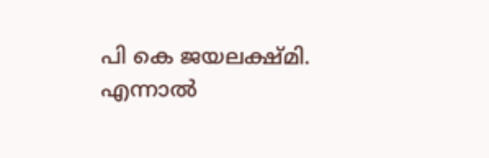പി കെ ജയലക്ഷ്മി. എന്നാല്‍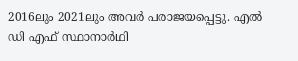2016ലും 2021ലും അവര്‍ പരാജയപ്പെട്ടു. എല്‍ ഡി എഫ് സ്ഥാനാര്‍ഥി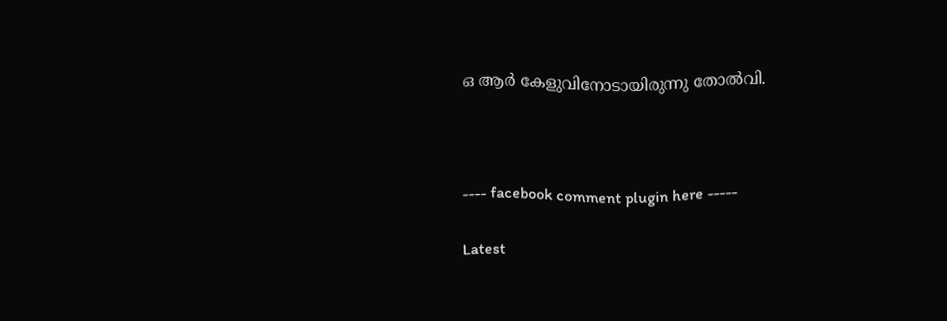ഒ ആര്‍ കേളുവിനോടായിരുന്നു തോല്‍വി.



---- facebook comment plugin here -----

Latest